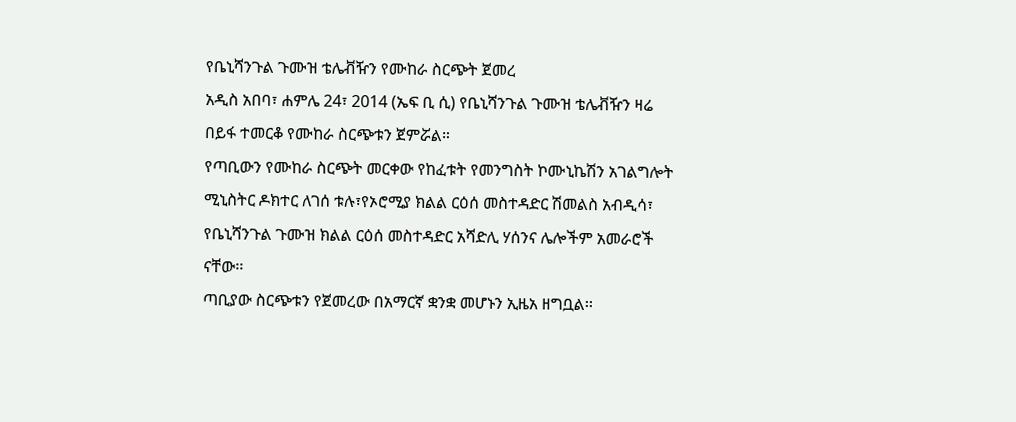የቤኒሻንጉል ጉሙዝ ቴሌቭዥን የሙከራ ስርጭት ጀመረ
አዲስ አበባ፣ ሐምሌ 24፣ 2014 (ኤፍ ቢ ሲ) የቤኒሻንጉል ጉሙዝ ቴሌቭዥን ዛሬ በይፋ ተመርቆ የሙከራ ስርጭቱን ጀምሯል።
የጣቢውን የሙከራ ስርጭት መርቀው የከፈቱት የመንግስት ኮሙኒኬሽን አገልግሎት ሚኒስትር ዶክተር ለገሰ ቱሉ፣የኦሮሚያ ክልል ርዕሰ መስተዳድር ሽመልስ አብዲሳ፣ የቤኒሻንጉል ጉሙዝ ክልል ርዕሰ መስተዳድር አሻድሊ ሃሰንና ሌሎችም አመራሮች ናቸው፡፡
ጣቢያው ስርጭቱን የጀመረው በአማርኛ ቋንቋ መሆኑን ኢዜአ ዘግቧል፡፡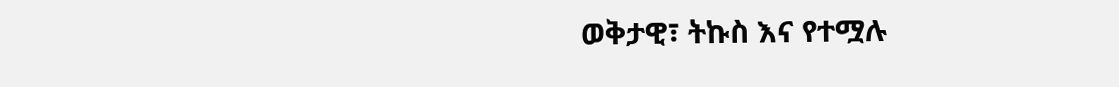ወቅታዊ፣ ትኩስ እና የተሟሉ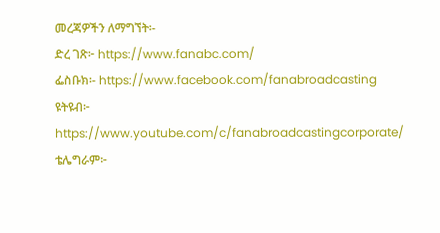መረጃዎችን ለማግኘት፡-
ድረ ገጽ፦ https://www.fanabc.com/
ፌስቡክ፡- https://www.facebook.com/fanabroadcasting
ዩትዩብ፦ https://www.youtube.com/c/fanabroadcastingcorporate/
ቴሌግራም፦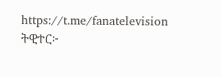https://t.me/fanatelevision
ትዊተር፦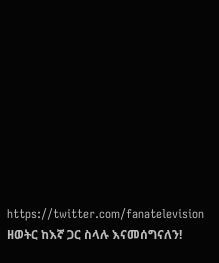https://twitter.com/fanatelevision
ዘወትር ከእኛ ጋር ስላሉ እናመሰግናለን!